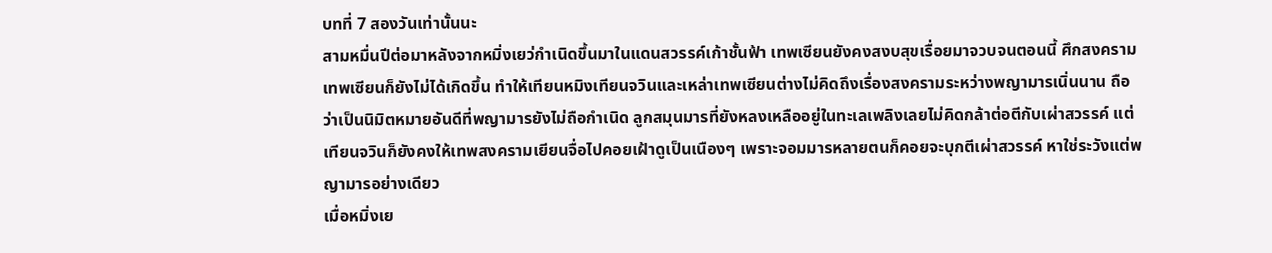บทที่ 7 สองวันเท่านั้นนะ
สามหมื่นปีต่อมาหลังจากหมิ่งเยว่กำเนิดขึ้นมาในแดนสวรรค์เก้าชั้นฟ้า เทพเซียนยังคงสงบสุขเรื่อยมาจวบจนตอนนี้ ศึกสงครามเทพเซียนก็ยังไม่ได้เกิดขึ้น ทำให้เทียนหมิงเทียนจวินและเหล่าเทพเซียนต่างไม่คิดถึงเรื่องสงครามระหว่างพญามารเนิ่นนาน ถือว่าเป็นนิมิตหมายอันดีที่พญามารยังไม่ถือกำเนิด ลูกสมุนมารที่ยังหลงเหลืออยู่ในทะเลเพลิงเลยไม่คิดกล้าต่อตีกับเผ่าสวรรค์ แต่เทียนจวินก็ยังคงให้เทพสงครามเยียนจื่อไปคอยเฝ้าดูเป็นเนืองๆ เพราะจอมมารหลายตนก็คอยจะบุกตีเผ่าสวรรค์ หาใช่ระวังแต่พญามารอย่างเดียว
เมื่อหมิ่งเย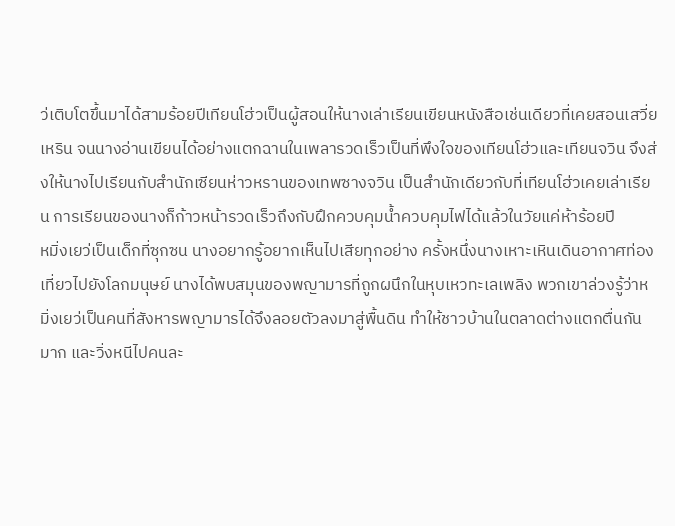ว่เติบโตขึ้นมาได้สามร้อยปีเทียนโฮ่วเป็นผู้สอนให้นางเล่าเรียนเขียนหนังสือเช่นเดียวที่เคยสอนเสวี่ยเหริน จนนางอ่านเขียนได้อย่างแตกฉานในเพลารวดเร็วเป็นที่พึงใจของเทียนโฮ่วและเทียนจวิน จึงส่งให้นางไปเรียนกับสำนักเซียนห่าวหรานของเทพซางจวิน เป็นสำนักเดียวกับที่เทียนโฮ่วเคยเล่าเรียน การเรียนของนางก็ก้าวหน้ารวดเร็วถึงกับฝึกควบคุมน้ำควบคุมไฟได้แล้วในวัยแค่ห้าร้อยปี
หมิ่งเยว่เป็นเด็กที่ซุกซน นางอยากรู้อยากเห็นไปเสียทุกอย่าง ครั้งหนึ่งนางเหาะเหินเดินอากาศท่องเที่ยวไปยังโลกมนุษย์ นางได้พบสมุนของพญามารที่ถูกผนึกในหุบเหวทะเลเพลิง พวกเขาล่วงรู้ว่าหมิ่งเยว่เป็นคนที่สังหารพญามารได้จึงลอยตัวลงมาสู่พื้นดิน ทำให้ชาวบ้านในตลาดต่างแตกตื่นกันมาก และวิ่งหนีไปคนละ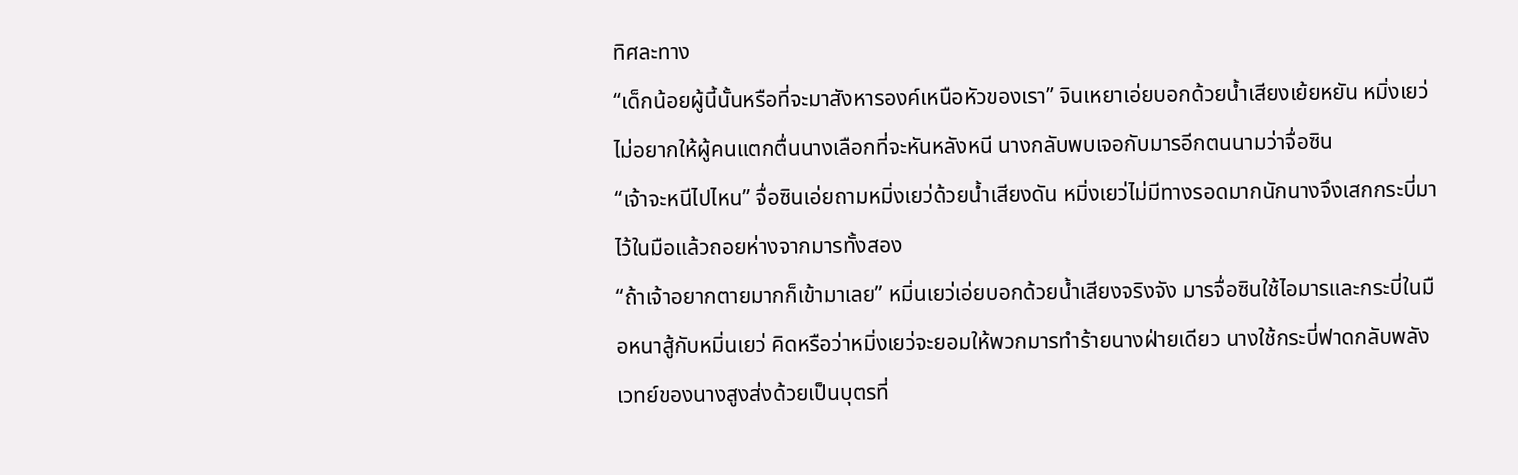ทิศละทาง
“เด็กน้อยผู้นี้นั้นหรือที่จะมาสังหารองค์เหนือหัวของเรา” จินเหยาเอ่ยบอกด้วยน้ำเสียงเย้ยหยัน หมิ่งเยว่ไม่อยากให้ผู้คนแตกตื่นนางเลือกที่จะหันหลังหนี นางกลับพบเจอกับมารอีกตนนามว่าจื่อซิน
“เจ้าจะหนีไปไหน” จื่อซินเอ่ยถามหมิ่งเยว่ด้วยน้ำเสียงดัน หมิ่งเยว่ไม่มีทางรอดมากนักนางจึงเสกกระบี่มาไว้ในมือแล้วถอยห่างจากมารทั้งสอง
“ถ้าเจ้าอยากตายมากก็เข้ามาเลย” หมิ่นเยว่เอ่ยบอกด้วยน้ำเสียงจริงจัง มารจื่อซินใช้ไอมารและกระบี่ในมือหนาสู้กับหมิ่นเยว่ คิดหรือว่าหมิ่งเยว่จะยอมให้พวกมารทำร้ายนางฝ่ายเดียว นางใช้กระบี่ฟาดกลับพลังเวทย์ของนางสูงส่งด้วยเป็นบุตรที่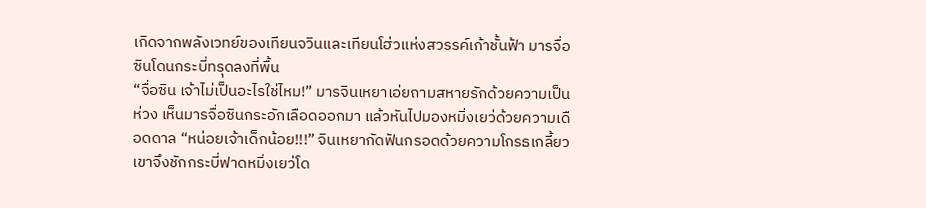เกิดจากพลังเวทย์ของเทียนจวินและเทียนโฮ่วแห่งสวรรค์เก้าชั้นฟ้า มารจื่อซินโดนกระบี่ทรุดลงที่พื้น
“จื่อซิน เจ้าไม่เป็นอะไรใช่ไหม!” มารจินเหยาเอ่ยถามสหายรักด้วยความเป็นห่วง เห็นมารจื่อซินกระอักเลือดออกมา แล้วหันไปมองหมิ่งเยว่ด้วยความเดือดดาล “หน่อยเจ้าเด็กน้อย!!!” จินเหยากัดฟันกรอดด้วยความโกรธเกลี้ยว เขาจึงชักกระบี่ฟาดหมิ่งเยว่โด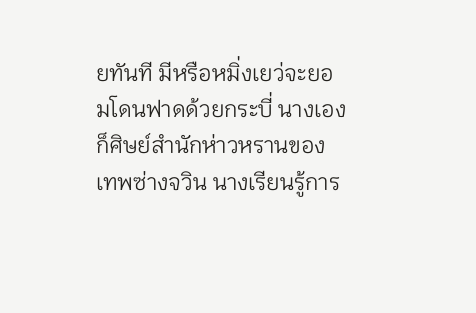ยทันที มีหรือหมิ่งเยว่จะยอมโดนฟาดด้วยกระบี่ นางเองก็ศิษย์สำนักห่าวหรานของเทพซ่างจวิน นางเรียนรู้การ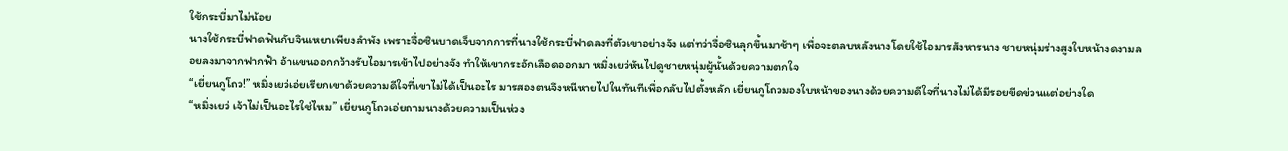ใช้กระบี่มาไม่น้อย
นางใช้กระบี่ฟาดฟันกับจินเหยาเพียงลำพัง เพราะจื่อซินบาดเจ็บจากการที่นางใช้กระบี่ฟาดลงที่ตัวเขาอย่างจัง แต่ทว่าจื่อซินลุกขึ้นมาช้าๆ เพื่อจะตลบหลังนางโดยใช้ไอมารสังหารนาง ชายหนุ่มร่างสูงใบหน้างดงามลอยลงมาจากฟากฟ้า อ้าแขนออกกว้างรับไอมารเข้าไปอย่างจัง ทำให้เขากระอักเลือดออกมา หมิ่งเยว่หันไปดูชายหนุ่มผู้นั้นด้วยความตกใจ
“เยี่ยนกูโถว!” หมิ่งเยว่เอ่ยเรียกเขาด้วยความดีใจที่เขาไม่ได้เป็นอะไร มารสองตนจึงหนีหายไปในทันทีเพื่อกลับไปตั้งหลัก เยี่ยนกูโถวมองใบหน้าของนางด้วยความดีใจที่นางไม่ได้มีรอยขีดข่วนแต่อย่างใด
“หมิ่งเยว่ เจ้าไม่เป็นอะไรใช่ไหม” เยี่ยนกูโถวเอ่ยถามนางด้วยความเป็นห่วง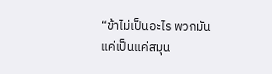“ข้าไม่เป็นอะไร พวกมันแค่เป็นแค่สมุน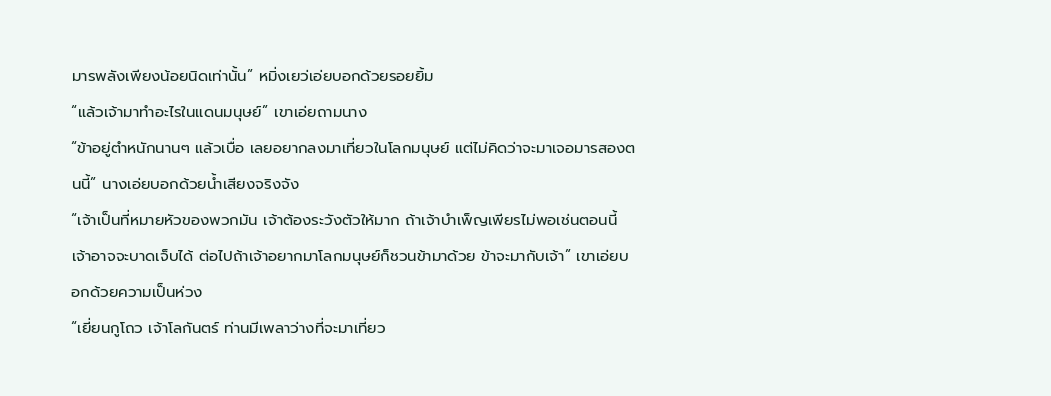มารพลังเพียงน้อยนิดเท่านั้น” หมิ่งเยว่เอ่ยบอกด้วยรอยยิ้ม
“แล้วเจ้ามาทำอะไรในแดนมนุษย์” เขาเอ่ยถามนาง
“ข้าอยู่ตำหนักนานๆ แล้วเบื่อ เลยอยากลงมาเที่ยวในโลกมนุษย์ แต่ไม่คิดว่าจะมาเจอมารสองตนนี้” นางเอ่ยบอกด้วยน้ำเสียงจริงจัง
“เจ้าเป็นที่หมายหัวของพวกมัน เจ้าต้องระวังตัวให้มาก ถ้าเจ้าบำเพ็ญเพียรไม่พอเช่นตอนนี้ เจ้าอาจจะบาดเจ็บได้ ต่อไปถ้าเจ้าอยากมาโลกมนุษย์ก็ชวนข้ามาด้วย ข้าจะมากับเจ้า” เขาเอ่ยบอกด้วยความเป็นห่วง
“เยี่ยนกูโถว เจ้าโลกันตร์ ท่านมีเพลาว่างที่จะมาเที่ยว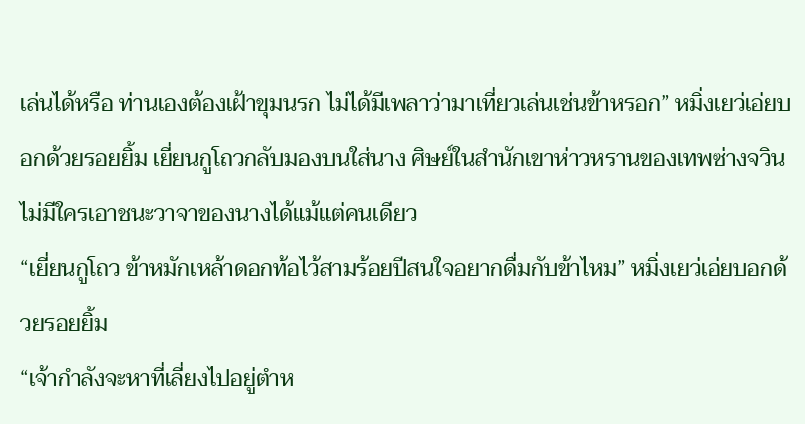เล่นได้หรือ ท่านเองต้องเฝ้าขุมนรก ไม่ได้มีเพลาว่ามาเที่ยวเล่นเช่นข้าหรอก” หมิ่งเยว่เอ่ยบอกด้วยรอยยิ้ม เยี่ยนกูโถวกลับมองบนใส่นาง ศิษย์ในสำนักเขาห่าวหรานของเทพซ่างจวินไม่มีใครเอาชนะวาจาของนางได้แม้แต่คนเดียว
“เยี่ยนกูโถว ข้าหมักเหล้าดอกท้อไว้สามร้อยปีสนใจอยากดื่มกับข้าไหม” หมิ่งเยว่เอ่ยบอกด้วยรอยยิ้ม
“เจ้ากำลังจะหาที่เลี่ยงไปอยู่ตำห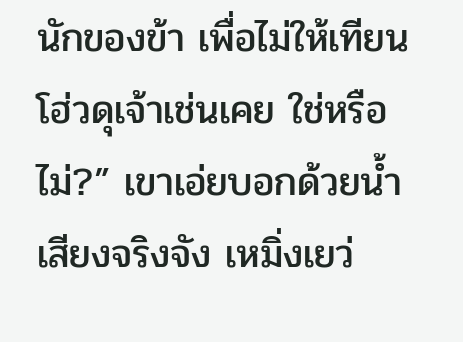นักของข้า เพื่อไม่ให้เทียนโฮ่วดุเจ้าเช่นเคย ใช่หรือไม่?” เขาเอ่ยบอกด้วยน้ำเสียงจริงจัง เหมิ่งเยว่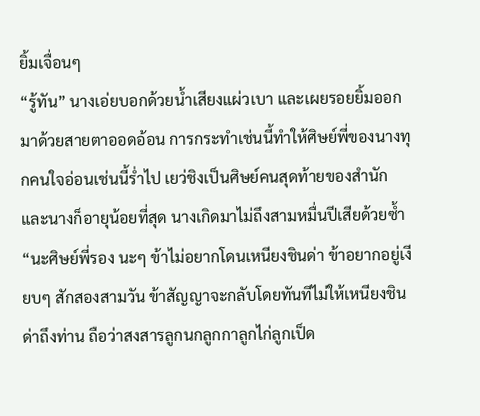ยิ้มเจื่อนๆ
“รู้ทัน” นางเอ่ยบอกด้วยน้ำเสียงแผ่วเบา และเผยรอยยิ้มออกมาด้วยสายตาออดอ้อน การกระทำเช่นนี้ทำให้ศิษย์พี่ของนางทุกคนใจอ่อนเช่นนี้ร่ำไป เยว่ชิงเป็นศิษย์คนสุดท้ายของสำนัก และนางก็อายุน้อยที่สุด นางเกิดมาไม่ถึงสามหมื่นปีเสียด้วยซ้ำ
“นะศิษย์พี่รอง นะๆ ข้าไม่อยากโดนเหนียงชินด่า ข้าอยากอยู่เงียบๆ สักสองสามวัน ข้าสัญญาจะกลับโดยทันทีไม่ให้เหนียงชินด่าถึงท่าน ถือว่าสงสารลูกนกลูกกาลูกไก่ลูกเป็ด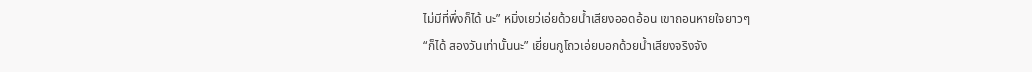ไม่มีที่พึ่งก็ได้ นะ” หมิ่งเยว่เอ่ยด้วยน้ำเสียงออดอ้อน เขาถอนหายใจยาวๆ
“ก็ได้ สองวันเท่านั้นนะ” เยี่ยนกูโถวเอ่ยบอกด้วยน้ำเสียงจริงจัง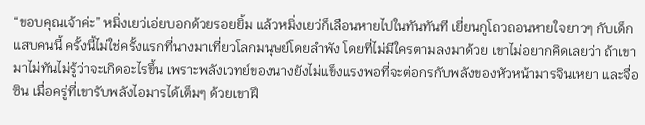“ขอบคุณเจ้าค่ะ” หมิ่งเยว่เอ่ยบอกด้วยรอยยิ้ม แล้วหมิ่งเยว่ก็เลือนหายไปในทันทันที เยี่ยนกูโถวถอนหายใจยาวๆ กับเด็กแสบคนนี้ ครั้งนี้ไม่ใช่ครั้งแรกที่นางมาเที่ยวโลกมนุษย์โดยลำพัง โดยที่ไม่มีใครตามลงมาด้วย เขาไม่อยากคิดเลยว่า ถ้าเขามาไม่ทันไม่รู้ว่าจะเกิดอะไรขึ้น เพราะพลังเวทย์ของนางยังไม่แข็งแรงพอที่จะต่อกรกับพลังของหัวหน้ามารจินเหยา และจื่อซิน เมื่อครู่ที่เขารับพลังไอมารได้เต็มๆ ด้วยเขาฝึ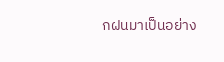กฝนมาเป็นอย่าง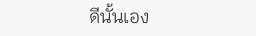ดีนั้นเอง